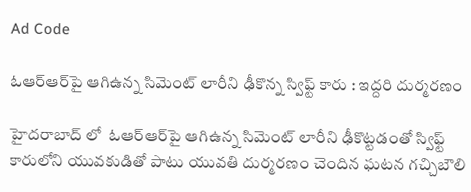Ad Code

ఓఆర్‌ఆర్‌పై ఆగిఉన్న సిమెంట్‌ లారీని ఢీకొన్న స్విఫ్ట్‌ కారు : ఇద్దరి దుర్మరణం

హైదరాబాద్ లో  ఓఆర్‌ఆర్‌పై ఆగిఉన్న సిమెంట్‌ లారీని ఢీకొట్టడంతో స్విఫ్ట్‌ కారులోని యువకుడితో పాటు యువతి దుర్మరణం చెందిన ఘటన గచ్చిబౌలి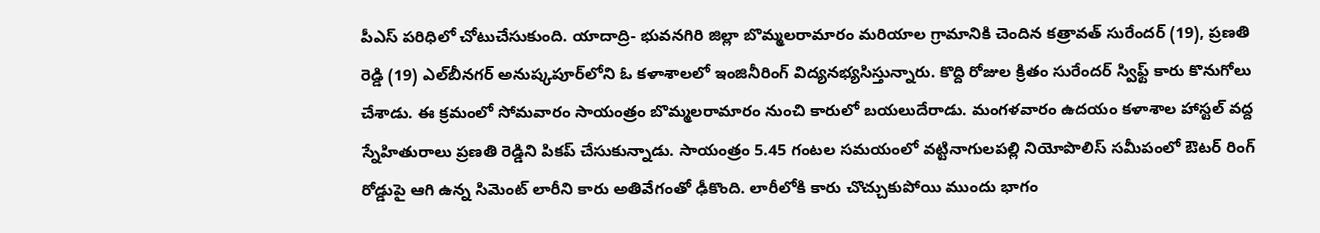పీఎస్‌ పరిధిలో చోటుచేసుకుంది. యాదాద్రి- భువనగిరి జిల్లా బొమ్మలరామారం మరియాల గ్రామానికి చెందిన కత్రావత్‌ సురేందర్‌ (19), ప్రణతి రెడ్డి (19) ఎల్‌బీనగర్‌ అనుష్కపూర్‌లోని ఓ కళాశాలలో ఇంజినీరింగ్‌ విద్యనభ్యసిస్తున్నారు. కొద్ది రోజుల క్రితం సురేందర్‌ స్విఫ్ట్‌ కారు కొనుగోలు చేశాడు. ఈ క్రమంలో సోమవారం సాయంత్రం బొమ్మలరామారం నుంచి కారులో బయలుదేరాడు. మంగళవారం ఉదయం కళాశాల హాస్టల్‌ వద్ద స్నేహితురాలు ప్రణతి రెడ్డిని పికప్‌ చేసుకున్నాడు. సాయంత్రం 5.45 గంటల సమయంలో వట్టినాగులపల్లి నియోపొలిస్‌ సమీపంలో ఔటర్‌ రింగ్‌ రోడ్డుపై ఆగి ఉన్న సిమెంట్‌ లారీని కారు అతివేగంతో ఢీకొంది. లారీలోకి కారు చొచ్చుకుపోయి ముందు భాగం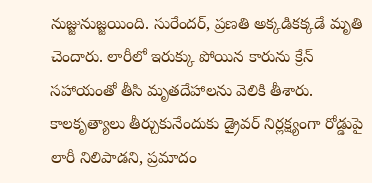నుజ్జునుజ్జయింది. సురేందర్, ప్రణతి అక్కడికక్కడే మృతి చెందారు. లారీలో ఇరుక్కు పోయిన కారును క్రేన్‌ సహాయంతో తీసి మృతదేహాలను వెలికి తీశారు. కాలకృత్యాలు తీర్చుకునేందుకు డ్రైవర్‌ నిర్లక్ష్యంగా రోడ్డుపై లారీ నిలిపాడని, ప్రమాదం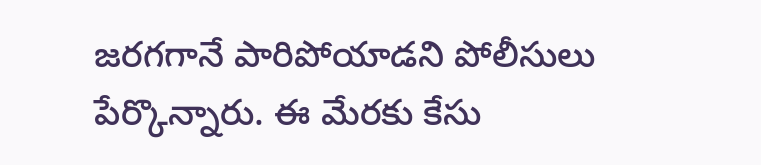జరగగానే పారిపోయాడని పోలీసులు పేర్కొన్నారు. ఈ మేరకు కేసు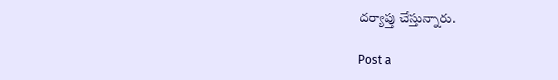దర్యాప్తు చేస్తున్నారు.

Post a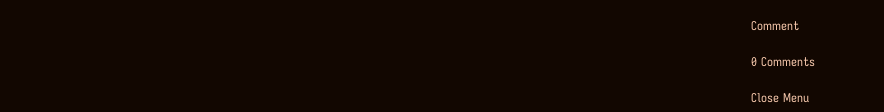Comment

0 Comments

Close Menu